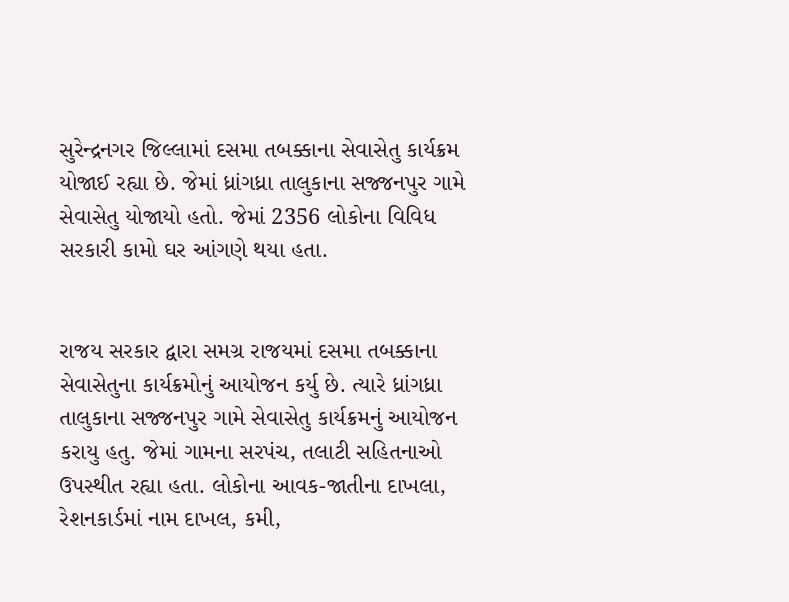સુરેન્દ્રનગર જિલ્લામાં દસમા તબક્કાના સેવાસેતુ કાર્યક્રમ યોજાઈ રહ્યા છે. જેમાં ધ્રાંગધ્રા તાલુકાના સજ્જનપુર ગામે સેવાસેતુ યોજાયો હતો. જેમાં 2356 લોકોના વિવિધ સરકારી કામો ઘર આંગણે થયા હતા.


રાજય સરકાર દ્વારા સમગ્ર રાજયમાં દસમા તબક્કાના સેવાસેતુના કાર્યક્રમોનું આયોજન કર્યુ છે. ત્યારે ધ્રાંગધ્રા તાલુકાના સજ્જનપુર ગામે સેવાસેતુ કાર્યક્રમનું આયોજન કરાયુ હતુ. જેમાં ગામના સરપંચ, તલાટી સહિતનાઓ ઉપસ્થીત રહ્યા હતા. લોકોના આવક-જાતીના દાખલા, રેશનકાર્ડમાં નામ દાખલ, કમી,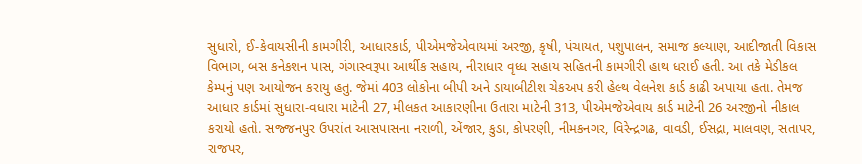સુધારો, ઈ-કેવાયસીની કામગીરી, આધારકાર્ડ, પીએમજેએવાયમાં અરજી, કૃષી, પંચાયત, પશુપાલન, સમાજ કલ્યાણ, આદીજાતી વિકાસ વિભાગ, બસ કનેકશન પાસ, ગંગાસ્વરૂપા આર્થીક સહાય, નીરાધાર વૃધ્ધ સહાય સહિતની કામગીરી હાથ ધરાઈ હતી. આ તકે મેડીકલ કેમ્પનું પણ આયોજન કરાયુ હતુ. જેમાં 403 લોકોના બીપી અને ડાયાબીટીશ ચેકઅપ કરી હેલ્થ વેલનેશ કાર્ડ કાઢી અપાયા હતા. તેમજ આધાર કાર્ડમાં સુધારા-વધારા માટેની 27, મીલકત આકારણીના ઉતારા માટેની 313, પીએમજેએવાય કાર્ડ માટેની 26 અરજીનો નીકાલ કરાયો હતો. સજ્જનપુર ઉપરાંત આસપાસના નરાળી, એંજાર, કુડા, કોપરણી, નીમકનગર, વિરેન્દ્રગઢ, વાવડી, ઈસદ્રા, માલવણ, સતાપર, રાજપર,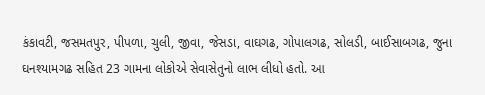કંકાવટી, જસમતપુર, પીપળા, ચુલી, જીવા, જેસડા, વાઘગઢ, ગોપાલગઢ, સોલડી, બાઈસાબગઢ, જુના ઘનશ્યામગઢ સહિત 23 ગામના લોકોએ સેવાસેતુનો લાભ લીધો હતો. આ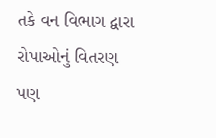તકે વન વિભાગ દ્વારા રોપાઓનું વિતરણ પણ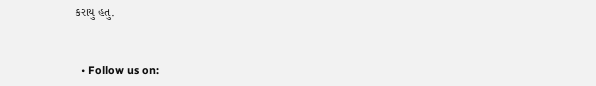કરાયુ હતુ.


  • Follow us on: